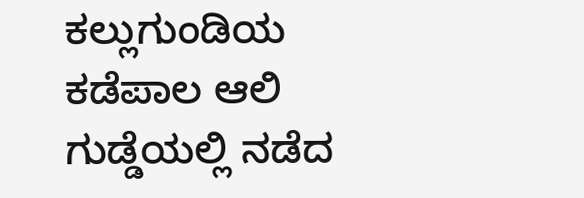ಕಲ್ಲುಗುಂಡಿಯ ಕಡೆಪಾಲ ಆಲಿ ಗುಡ್ಡೆಯಲ್ಲಿ ನಡೆದ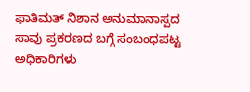ಫಾತಿಮತ್ ನಿಶಾನ ಅನುಮಾನಾಸ್ಪದ ಸಾವು ಪ್ರಕರಣದ ಬಗ್ಗೆ ಸಂಬಂಧಪಟ್ಟ ಅಧಿಕಾರಿಗಳು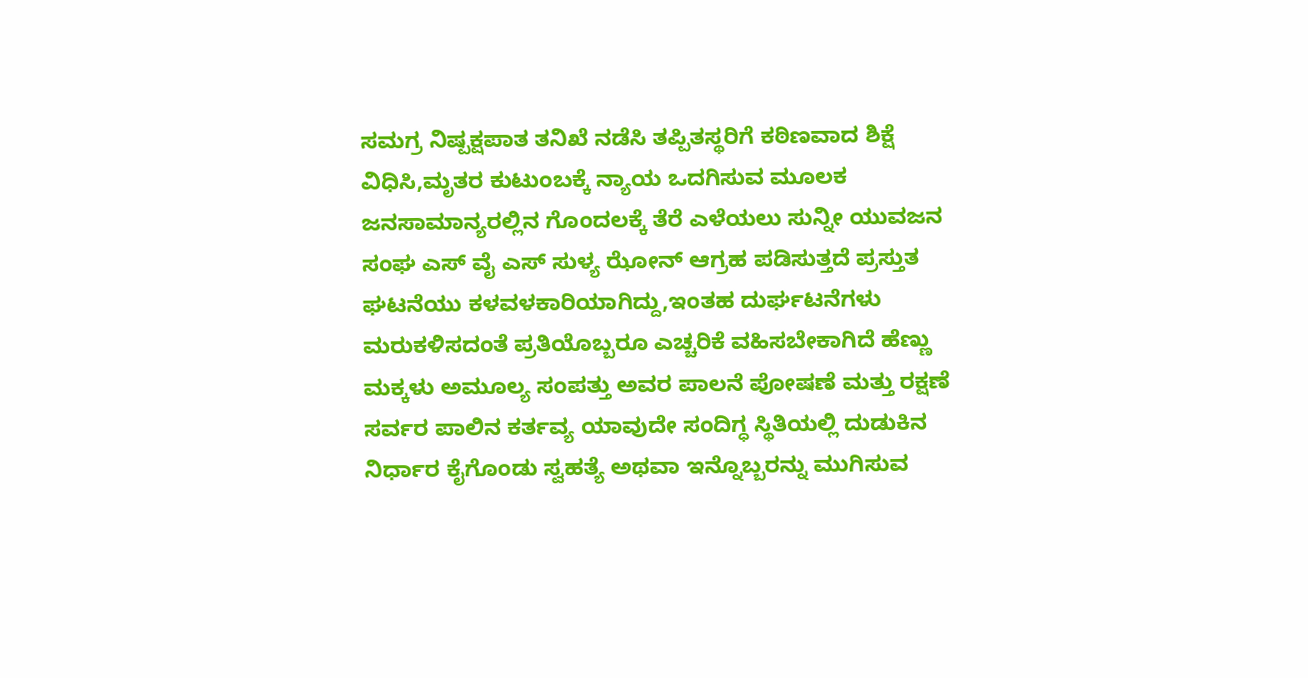ಸಮಗ್ರ ನಿಷ್ಪಕ್ಷಪಾತ ತನಿಖೆ ನಡೆಸಿ ತಪ್ಪಿತಸ್ಥರಿಗೆ ಕಠಿಣವಾದ ಶಿಕ್ಷೆ ವಿಧಿಸಿ,ಮೃತರ ಕುಟುಂಬಕ್ಕೆ ನ್ಯಾಯ ಒದಗಿಸುವ ಮೂಲಕ ಜನಸಾಮಾನ್ಯರಲ್ಲಿನ ಗೊಂದಲಕ್ಕೆ ತೆರೆ ಎಳೆಯಲು ಸುನ್ನೀ ಯುವಜನ ಸಂಘ ಎಸ್ ವೈ ಎಸ್ ಸುಳ್ಯ ಝೋನ್ ಆಗ್ರಹ ಪಡಿಸುತ್ತದೆ ಪ್ರಸ್ತುತ ಘಟನೆಯು ಕಳವಳಕಾರಿಯಾಗಿದ್ದು,ಇಂತಹ ದುರ್ಘಟನೆಗಳು ಮರುಕಳಿಸದಂತೆ ಪ್ರತಿಯೊಬ್ಬರೂ ಎಚ್ಚರಿಕೆ ವಹಿಸಬೇಕಾಗಿದೆ ಹೆಣ್ಣು ಮಕ್ಕಳು ಅಮೂಲ್ಯ ಸಂಪತ್ತು ಅವರ ಪಾಲನೆ ಪೋಷಣೆ ಮತ್ತು ರಕ್ಷಣೆ ಸರ್ವರ ಪಾಲಿನ ಕರ್ತವ್ಯ ಯಾವುದೇ ಸಂದಿಗ್ಧ ಸ್ಥಿತಿಯಲ್ಲಿ ದುಡುಕಿನ ನಿರ್ಧಾರ ಕೈಗೊಂಡು ಸ್ವಹತ್ಯೆ ಅಥವಾ ಇನ್ನೊಬ್ಬರನ್ನು ಮುಗಿಸುವ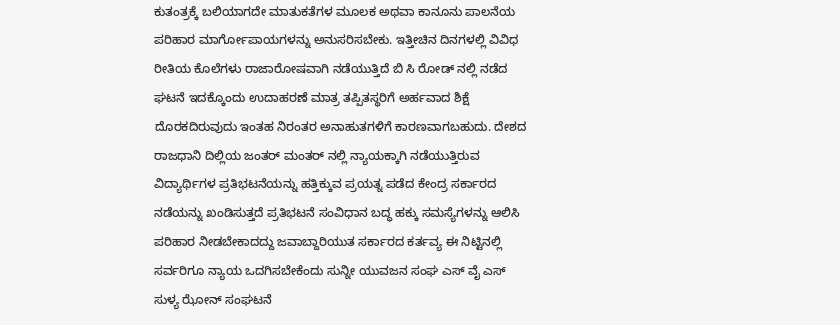ಕುತಂತ್ರಕ್ಕೆ ಬಲಿಯಾಗದೇ ಮಾತುಕತೆಗಳ ಮೂಲಕ ಅಥವಾ ಕಾನೂನು ಪಾಲನೆಯ ಪರಿಹಾರ ಮಾರ್ಗೋಪಾಯಗಳನ್ನು ಅನುಸರಿಸಬೇಕು. ಇತ್ತೀಚಿನ ದಿನಗಳಲ್ಲಿ ವಿವಿಧ ರೀತಿಯ ಕೊಲೆಗಳು ರಾಜಾರೋಷವಾಗಿ ನಡೆಯುತ್ತಿದೆ ಬಿ ಸಿ ರೋಡ್ ನಲ್ಲಿ ನಡೆದ ಘಟನೆ ಇದಕ್ಕೊಂದು ಉದಾಹರಣೆ ಮಾತ್ರ ತಪ್ಪಿತಸ್ಥರಿಗೆ ಅರ್ಹವಾದ ಶಿಕ್ಷೆ ದೊರಕದಿರುವುದು ಇಂತಹ ನಿರಂತರ ಅನಾಹುತಗಳಿಗೆ ಕಾರಣವಾಗಬಹುದು. ದೇಶದ ರಾಜಧಾನಿ ದಿಲ್ಲಿಯ ಜಂತರ್ ಮಂತರ್ ನಲ್ಲಿ ನ್ಯಾಯಕ್ಕಾಗಿ ನಡೆಯುತ್ತಿರುವ ವಿದ್ಯಾರ್ಥಿಗಳ ಪ್ರತಿಭಟನೆಯನ್ನು ಹತ್ತಿಕ್ಕುವ ಪ್ರಯತ್ನ ಪಡೆದ ಕೇಂದ್ರ ಸರ್ಕಾರದ ನಡೆಯನ್ನು ಖಂಡಿಸುತ್ತದೆ ಪ್ರತಿಭಟನೆ ಸಂವಿಧಾನ ಬದ್ಧ ಹಕ್ಕು ಸಮಸ್ಯೆಗಳನ್ನು ಆಲಿಸಿ ಪರಿಹಾರ ನೀಡಬೇಕಾದದ್ದು ಜವಾಬ್ದಾರಿಯುತ ಸರ್ಕಾರದ ಕರ್ತವ್ಯ ಈ ನಿಟ್ಟಿನಲ್ಲಿ ಸರ್ವರಿಗೂ ನ್ಯಾಯ ಒದಗಿಸಬೇಕೆಂದು ಸುನ್ನೀ ಯುವಜನ ಸಂಘ ಎಸ್ ವೈ ಎಸ್ ಸುಳ್ಯ ಝೋನ್ ಸಂಘಟನೆ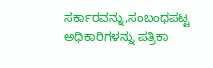ಸರ್ಕಾರವನ್ನು,ಸಂಬಂಧಪಟ್ಟ ಅಧಿಕಾರಿಗಳನ್ನು ಪತ್ರಿಕಾ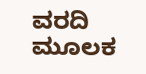ವರದಿ ಮೂಲಕ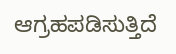ಆಗ್ರಹಪಡಿಸುತ್ತಿದೆ